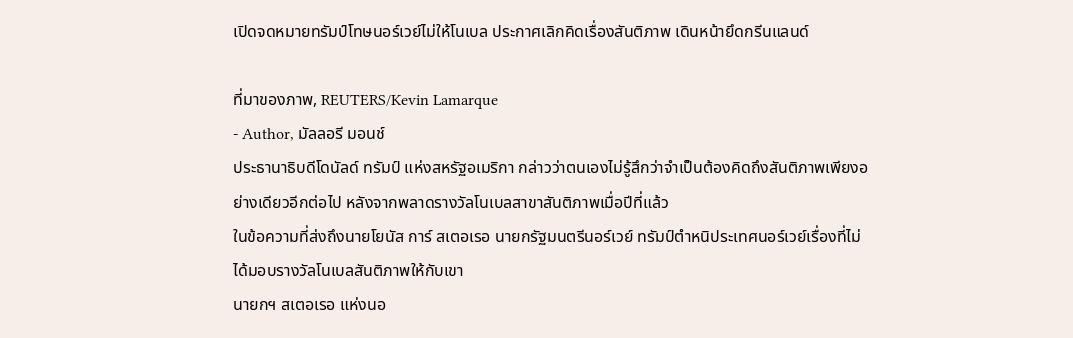เปิดจดหมายทรัมป์โทษนอร์เวย์ไม่ให้โนเบล ประกาศเลิกคิดเรื่องสันติภาพ เดินหน้ายึดกรีนแลนด์

ที่มาของภาพ, REUTERS/Kevin Lamarque
- Author, มัลลอรี มอนช์
ประธานาธิบดีโดนัลด์ ทรัมป์ แห่งสหรัฐอเมริกา กล่าวว่าตนเองไม่รู้สึกว่าจำเป็นต้องคิดถึงสันติภาพเพียงอย่างเดียวอีกต่อไป หลังจากพลาดรางวัลโนเบลสาขาสันติภาพเมื่อปีที่แล้ว
ในข้อความที่ส่งถึงนายโยนัส การ์ สเตอเรอ นายกรัฐมนตรีนอร์เวย์ ทรัมป์ตำหนิประเทศนอร์เวย์เรื่องที่ไม่ได้มอบรางวัลโนเบลสันติภาพให้กับเขา
นายกฯ สเตอเรอ แห่งนอ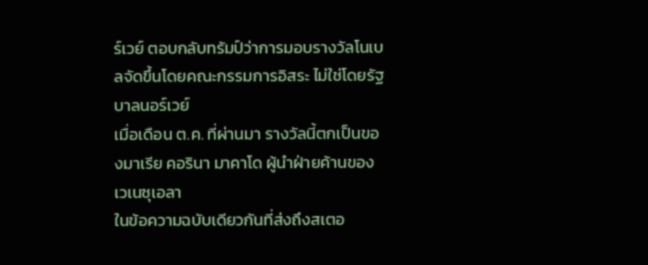ร์เวย์ ตอบกลับทรัมป์ว่าการมอบรางวัลโนเบลจัดขึ้นโดยคณะกรรมการอิสระ ไม่ใช่โดยรัฐบาลนอร์เวย์
เมื่อเดือน ต.ค. ที่ผ่านมา รางวัลนี้ตกเป็นของมาเรีย คอรินา มาคาโด ผู้นำฝ่ายค้านของเวเนซุเอลา
ในข้อความฉบับเดียวกันที่ส่งถึงสเตอ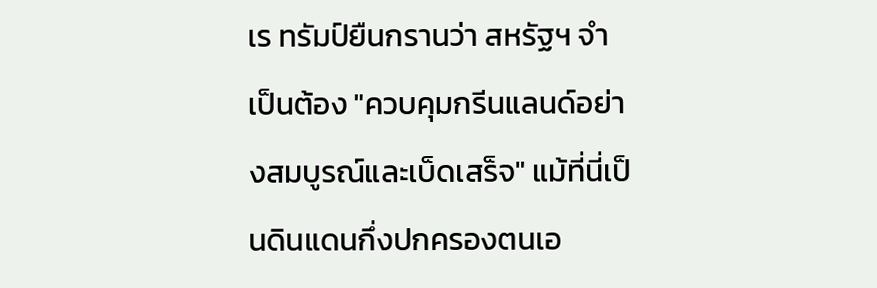เร ทรัมป์ยืนกรานว่า สหรัฐฯ จำเป็นต้อง "ควบคุมกรีนแลนด์อย่างสมบูรณ์และเบ็ดเสร็จ" แม้ที่นี่เป็นดินแดนกึ่งปกครองตนเอ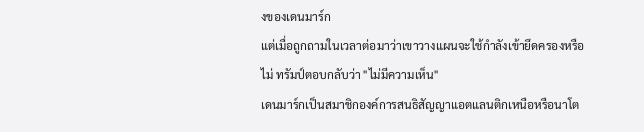งของเดนมาร์ก
แต่เมื่อถูกถามในเวลาต่อมาว่าเขาวางแผนจะใช้กำลังเข้ายึดครองหรือไม่ ทรัมป์ตอบกลับว่า "ไม่มีความเห็น"
เดนมาร์กเป็นสมาชิกองค์การสนธิสัญญาแอตแลนติกเหนือหรือนาโต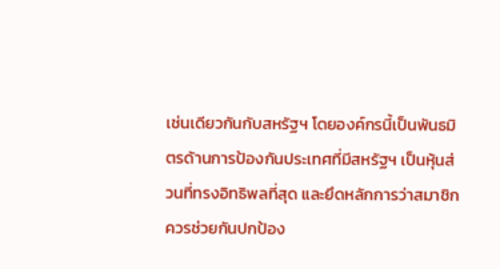เช่นเดียวกันกับสหรัฐฯ โดยองค์กรนี้เป็นพันธมิตรด้านการป้องกันประเทศที่มีสหรัฐฯ เป็นหุ้นส่วนที่ทรงอิทธิพลที่สุด และยึดหลักการว่าสมาชิกควรช่วยกันปกป้อง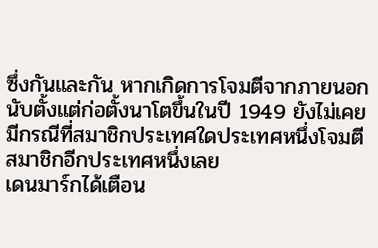ซึ่งกันและกัน หากเกิดการโจมตีจากภายนอก
นับตั้งแต่ก่อตั้งนาโตขึ้นในปี 1949 ยังไม่เคยมีกรณีที่สมาชิกประเทศใดประเทศหนึ่งโจมตีสมาชิกอีกประเทศหนึ่งเลย
เดนมาร์กได้เตือน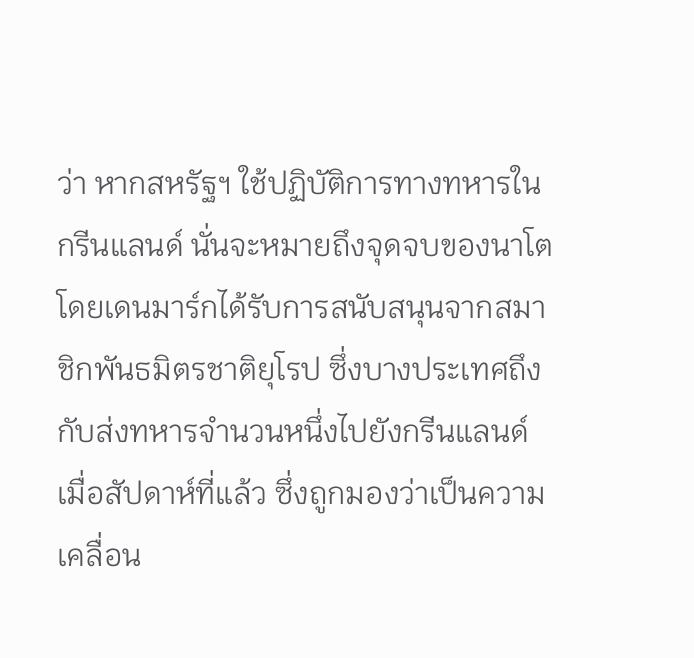ว่า หากสหรัฐฯ ใช้ปฏิบัติการทางทหารในกรีนแลนด์ นั่นจะหมายถึงจุดจบของนาโต โดยเดนมาร์กได้รับการสนับสนุนจากสมาชิกพันธมิตรชาติยุโรป ซึ่งบางประเทศถึงกับส่งทหารจำนวนหนึ่งไปยังกรีนแลนด์เมื่อสัปดาห์ที่แล้ว ซึ่งถูกมองว่าเป็นความเคลื่อน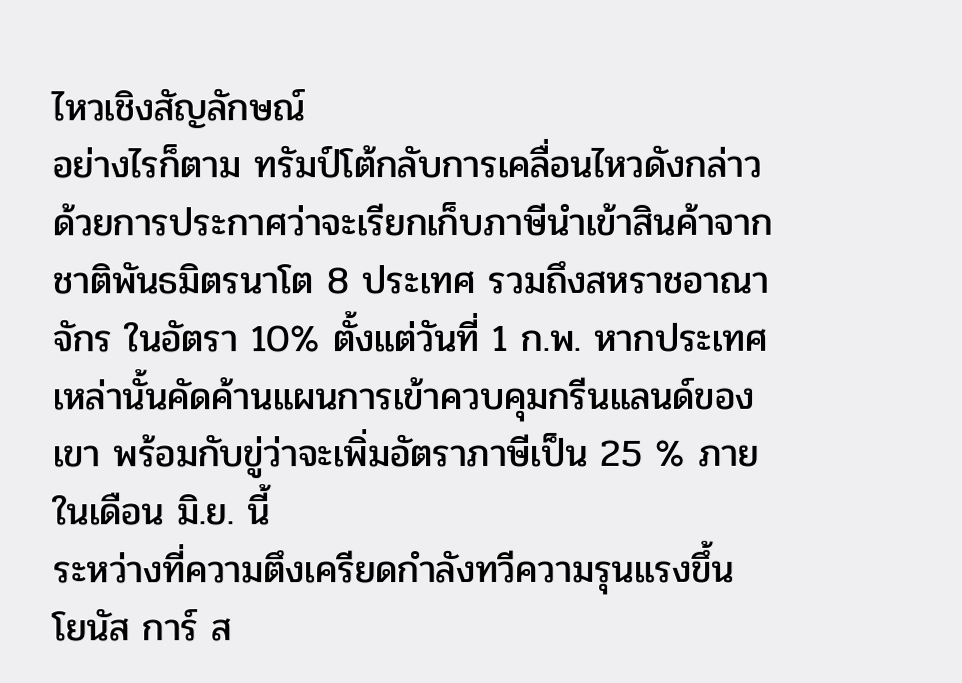ไหวเชิงสัญลักษณ์
อย่างไรก็ตาม ทรัมป์โต้กลับการเคลื่อนไหวดังกล่าวด้วยการประกาศว่าจะเรียกเก็บภาษีนำเข้าสินค้าจากชาติพันธมิตรนาโต 8 ประเทศ รวมถึงสหราชอาณาจักร ในอัตรา 10% ตั้งแต่วันที่ 1 ก.พ. หากประเทศเหล่านั้นคัดค้านแผนการเข้าควบคุมกรีนแลนด์ของเขา พร้อมกับขู่ว่าจะเพิ่มอัตราภาษีเป็น 25 % ภายในเดือน มิ.ย. นี้
ระหว่างที่ความตึงเครียดกำลังทวีความรุนแรงขึ้น โยนัส การ์ ส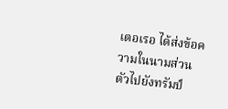เตอเรอ ได้ส่งข้อความในนามส่วนตัวไปยังทรัมป์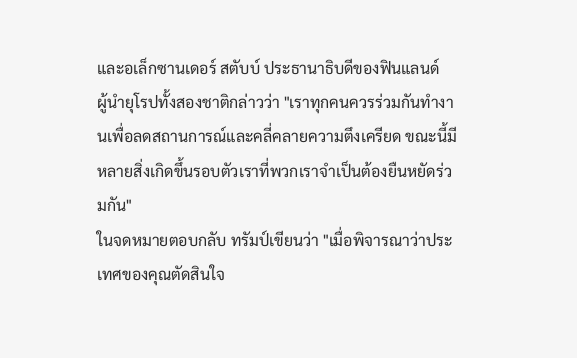และอเล็กซานเดอร์ สตับบ์ ประธานาธิบดีของฟินแลนด์
ผู้นำยุโรปทั้งสองชาติกล่าวว่า "เราทุกคนควรร่วมกันทำงานเพื่อลดสถานการณ์และคลี่คลายความตึงเครียด ขณะนี้มีหลายสิ่งเกิดขึ้นรอบตัวเราที่พวกเราจำเป็นต้องยืนหยัดร่วมกัน"
ในจดหมายตอบกลับ ทรัมป์เขียนว่า "เมื่อพิจารณาว่าประเทศของคุณตัดสินใจ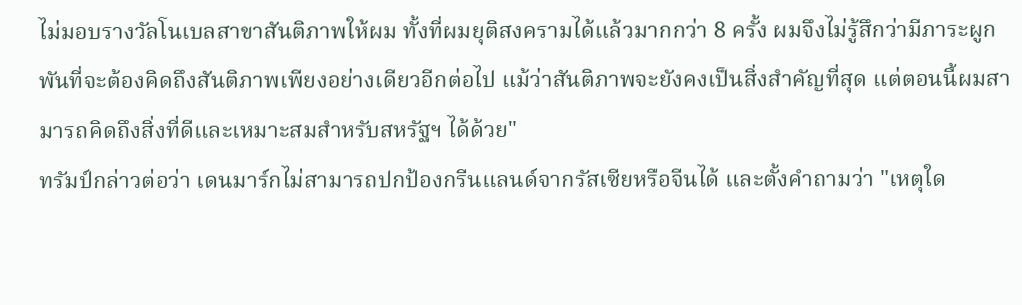ไม่มอบรางวัลโนเบลสาขาสันติภาพให้ผม ทั้งที่ผมยุติสงครามได้แล้วมากกว่า 8 ครั้ง ผมจึงไม่รู้สึกว่ามีภาระผูกพันที่จะต้องคิดถึงสันติภาพเพียงอย่างเดียวอีกต่อไป แม้ว่าสันติภาพจะยังคงเป็นสิ่งสำคัญที่สุด แต่ตอนนี้ผมสามารถคิดถึงสิ่งที่ดีและเหมาะสมสำหรับสหรัฐฯ ได้ด้วย"
ทรัมป์กล่าวต่อว่า เดนมาร์กไม่สามารถปกป้องกรีนแลนด์จากรัสเซียหรือจีนได้ และตั้งคำถามว่า "เหตุใด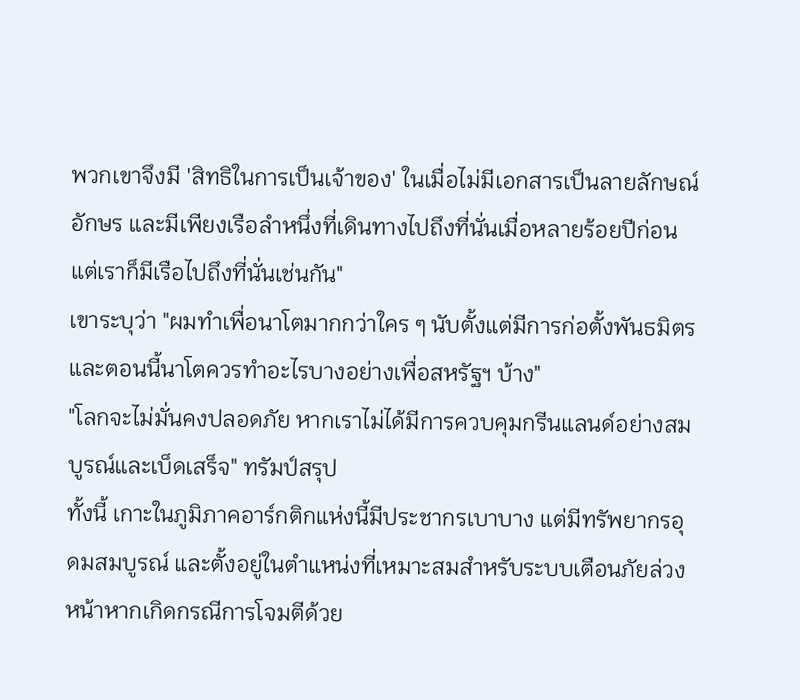พวกเขาจึงมี 'สิทธิในการเป็นเจ้าของ' ในเมื่อไม่มีเอกสารเป็นลายลักษณ์อักษร และมีเพียงเรือลำหนึ่งที่เดินทางไปถึงที่นั่นเมื่อหลายร้อยปีก่อน แต่เราก็มีเรือไปถึงที่นั่นเช่นกัน"
เขาระบุว่า "ผมทำเพื่อนาโตมากกว่าใคร ๆ นับตั้งแต่มีการก่อตั้งพันธมิตร และตอนนี้นาโตควรทำอะไรบางอย่างเพื่อสหรัฐฯ บ้าง"
"โลกจะไม่มั่นคงปลอดภัย หากเราไม่ได้มีการควบคุมกรีนแลนด์อย่างสมบูรณ์และเบ็ดเสร็จ" ทรัมป์สรุป
ทั้งนี้ เกาะในภูมิภาคอาร์กติกแห่งนี้มีประชากรเบาบาง แต่มีทรัพยากรอุดมสมบูรณ์ และตั้งอยู่ในตำแหน่งที่เหมาะสมสำหรับระบบเตือนภัยล่วงหน้าหากเกิดกรณีการโจมตีด้วย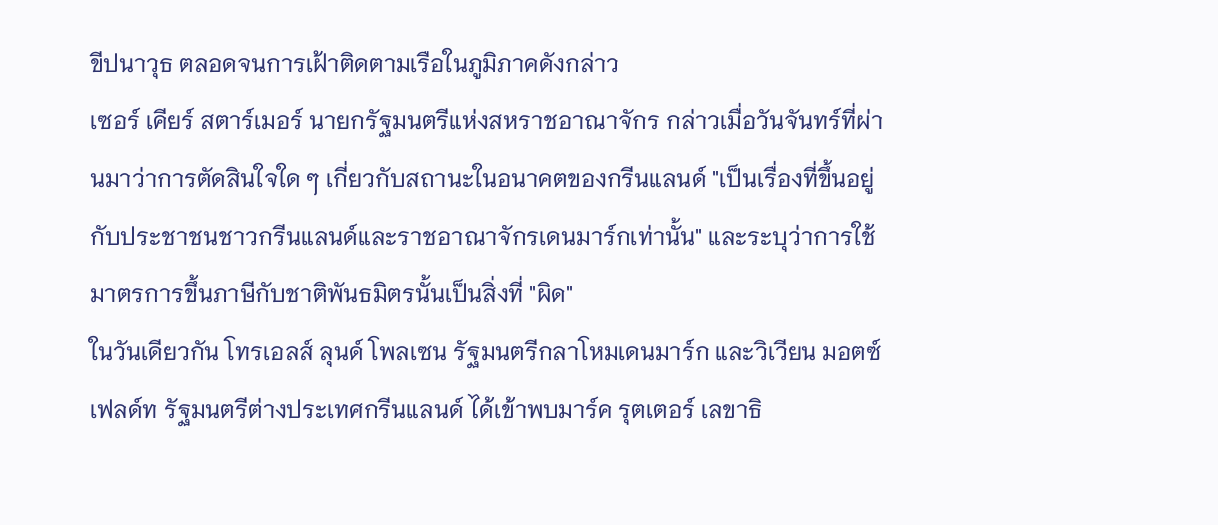ขีปนาวุธ ตลอดจนการเฝ้าติดตามเรือในภูมิภาคดังกล่าว
เซอร์ เคียร์ สตาร์เมอร์ นายกรัฐมนตรีแห่งสหราชอาณาจักร กล่าวเมื่อวันจันทร์ที่ผ่านมาว่าการตัดสินใจใด ๆ เกี่ยวกับสถานะในอนาคตของกรีนแลนด์ "เป็นเรื่องที่ขึ้นอยู่กับประชาชนชาวกรีนแลนด์และราชอาณาจักรเดนมาร์กเท่านั้น" และระบุว่าการใช้มาตรการขึ้นภาษีกับชาติพันธมิตรนั้นเป็นสิ่งที่ "ผิด"
ในวันเดียวกัน โทรเอลส์ ลุนด์ โพลเซน รัฐมนตรีกลาโหมเดนมาร์ก และวิเวียน มอตซ์เฟลด์ท รัฐมนตรีต่างประเทศกรีนแลนด์ ได้เข้าพบมาร์ค รุตเตอร์ เลขาธิ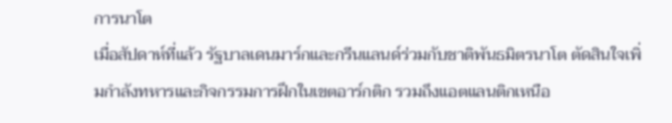การนาโต
เมื่อสัปดาห์ที่แล้ว รัฐบาลเดนมาร์กและกรีนแลนด์ร่วมกับชาติพันธมิตรนาโต ตัดสินใจเพิ่มกำลังทหารและกิจกรรมการฝึกในเขตอาร์กติก รวมถึงแอตแลนติกเหนือ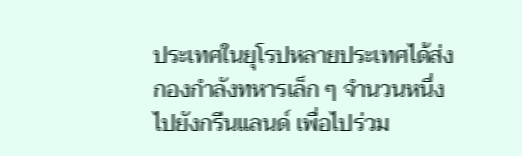ประเทศในยุโรปหลายประเทศได้ส่งกองกำลังทหารเล็ก ๆ จำนวนหนึ่งไปยังกรีนแลนด์ เพื่อไปร่วม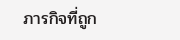ภารกิจที่ถูก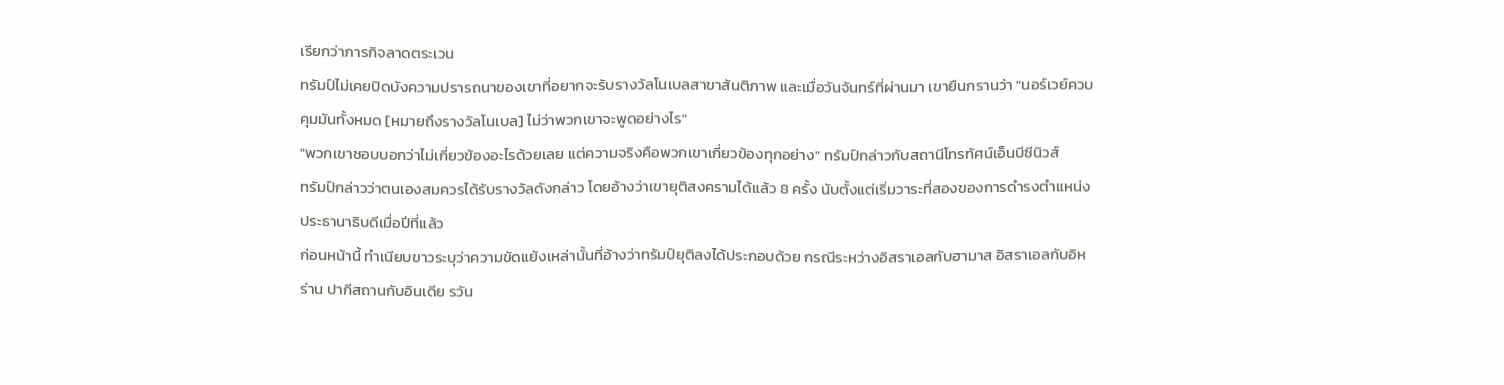เรียกว่าภารกิจลาดตระเวน
ทรัมป์ไม่เคยปิดบังความปรารถนาของเขาที่อยากจะรับรางวัลโนเบลสาขาสันติภาพ และเมื่อวันจันทร์ที่ผ่านมา เขายืนกรานว่า "นอร์เวย์ควบคุมมันทั้งหมด [หมายถึงรางวัลโนเบล] ไม่ว่าพวกเขาจะพูดอย่างไร"
"พวกเขาชอบบอกว่าไม่เกี่ยวข้องอะไรด้วยเลย แต่ความจริงคือพวกเขาเกี่ยวข้องทุกอย่าง" ทรัมป์กล่าวกับสถานีโทรทัศน์เอ็นบีซีนิวส์
ทรัมป์กล่าวว่าตนเองสมควรได้รับรางวัลดังกล่าว โดยอ้างว่าเขายุติสงครามได้แล้ว 8 ครั้ง นับตั้งแต่เริ่มวาระที่สองของการดำรงตำแหน่งประธานาธิบดีเมื่อปีที่แล้ว
ก่อนหน้านี้ ทำเนียบขาวระบุว่าความขัดแย้งเหล่านั้นที่อ้างว่าทรัมป์ยุติลงได้ประกอบด้วย กรณีระหว่างอิสราเอลกับฮามาส อิสราเอลกับอิหร่าน ปากีสถานกับอินเดีย รวัน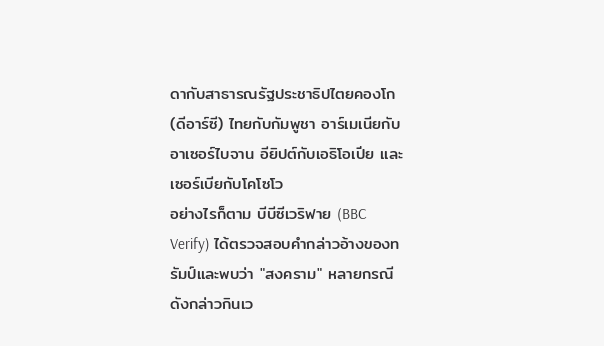ดากับสาธารณรัฐประชาธิปไตยคองโก (ดีอาร์ซี) ไทยกับกัมพูชา อาร์เมเนียกับอาเซอร์ไบจาน อียิปต์กับเอธิโอเปีย และเซอร์เบียกับโคโซโว
อย่างไรก็ตาม บีบีซีเวริฟาย (BBC Verify) ได้ตรวจสอบคำกล่าวอ้างของทรัมป์และพบว่า "สงคราม" หลายกรณีดังกล่าวกินเว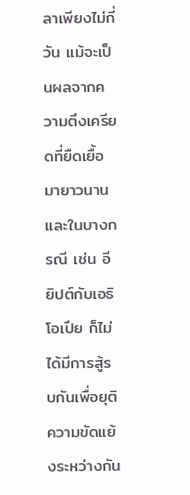ลาเพียงไม่กี่วัน แม้จะเป็นผลจากความตึงเครียดที่ยืดเยื้อมายาวนาน และในบางกรณี เช่น อียิปต์กับเอธิโอเปีย ก็ไม่ได้มีการสู้รบกันเพื่อยุติความขัดแย้งระหว่างกัน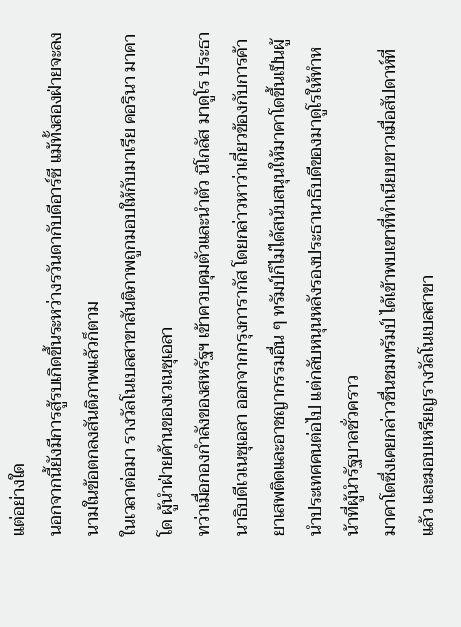แต่อย่างใด
นอกจากนี้ยังมีการสู้รบเกิดขึ้นระหว่างรวันดากับดีอาร์ซี แม้ทั้งสองฝ่ายจะลงนามในข้อตกลงสันติภาพแล้วก็ตาม
ในเวลาต่อมา รางวัลโนเบลสาขาสันติภาพถูกมอบให้กับมาเรีย คอรินา มาคาโด ผู้นำฝ่ายค้านของเวเนซุเอลา
ทว่าเมื่อกองกำลังของสหรัฐฯ เข้าควบคุมตัวและนำตัว นิโกลัส มาดูโร ประธานาธิบดีเวเนซุเอลา ออกจากกรุงการากัส โดยกล่าวหาว่าเกี่ยวข้องกับการค้ายาเสพติดและอาชญากรรมอื่น ๆ ทรัมป์ก็ไม่ได้สนับสนุนให้มาคาโดขึ้นเป็นผู้นำประเทศคนต่อไป แต่กลับหนุนหลังรองประธานาธิบดีของมาดูโรให้ทำหน้าที่ผู้นำรัฐบาลชั่วคราว
มาคาโดซึ่งเคยกล่าวชื่นชมทรัมป์ ได้เข้าพบเขาที่ทำเนียบขาวเมื่อสัปดาห์ที่แล้ว และมอบเหรียญรางวัลโนเบลสาขา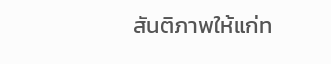สันติภาพให้แก่ท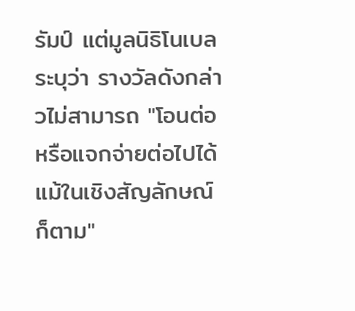รัมป์ แต่มูลนิธิโนเบลระบุว่า รางวัลดังกล่าวไม่สามารถ "โอนต่อหรือแจกจ่ายต่อไปได้ แม้ในเชิงสัญลักษณ์ก็ตาม"